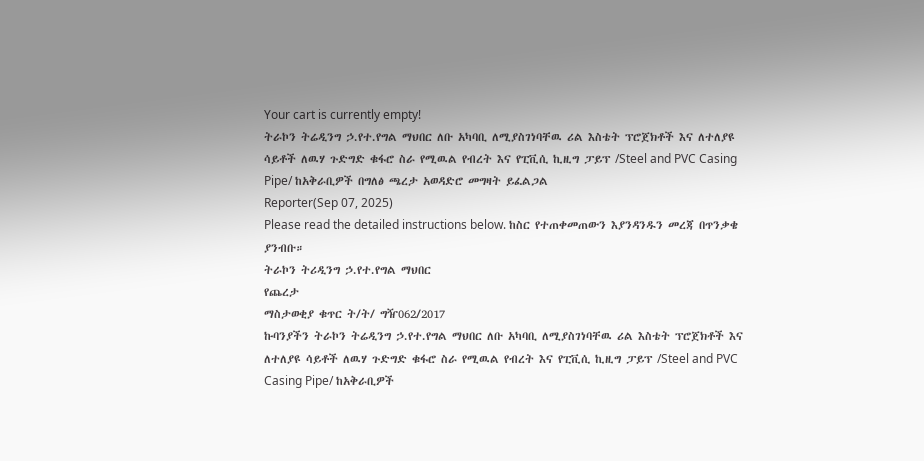Your cart is currently empty!
ትራኮን ትሬዲንግ ኃ.የተ.የግል ማህበር ለቡ አካባቢ ለሚያስገነባቸዉ ሪል እስቴት ፕሮጀክቶች እና ለተለያዩ ሳይቶች ለዉሃ ጉድግድ ቁፋሮ ስራ የሚዉል የብረት እና የፒቪሲ ኪዚግ ፓይፕ /Steel and PVC Casing Pipe/ ከአቅራቢዎች በግለፅ ጫረታ አወዳድሮ መግዛት ይፈልጋል
Reporter(Sep 07, 2025)
Please read the detailed instructions below. ከስር የተጠቀመጠውን እያንዳንዱን መረጃ በጥንቃቄ ያንብቡ።
ትራኮን ትሪዲንግ ኃ.የተ.የግል ማህበር
የጨረታ
ማስታወቂያ ቁጥር ት/ት/ ግዥ062/2017
ኩባንያችን ትራኮን ትሬዲንግ ኃ.የተ.የግል ማህበር ለቡ አካባቢ ለሚያስገነባቸዉ ሪል እስቴት ፕሮጀክቶች እና ለተለያዩ ሳይቶች ለዉሃ ጉድግድ ቁፋሮ ስራ የሚዉል የብረት እና የፒቪሲ ኪዚግ ፓይፕ /Steel and PVC Casing Pipe/ ከአቅራቢዎች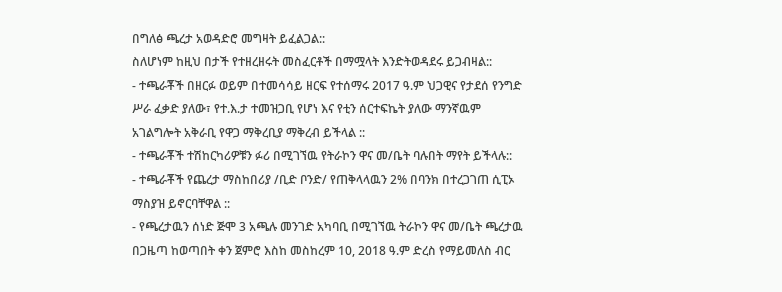በግለፅ ጫረታ አወዳድሮ መግዛት ይፈልጋል::
ስለሆነም ከዚህ በታች የተዘረዘሩት መስፈርቶች በማሟላት እንድትወዳደሩ ይጋብዛል::
- ተጫራቾች በዘርፉ ወይም በተመሳሳይ ዘርፍ የተሰማሩ 2017 ዓ.ም ህጋዊና የታደሰ የንግድ ሥራ ፈቃድ ያለው፣ የተ.እ.ታ ተመዝጋቢ የሆነ እና የቲን ሰርተፍኬት ያለው ማንኛዉም አገልግሎት አቅራቢ የዋጋ ማቅረቢያ ማቅረብ ይችላል ::
- ተጫራቾች ተሽከርካሪዎቹን ፉሪ በሚገኘዉ የትራኮን ዋና መ/ቤት ባሉበት ማየት ይችላሉ::
- ተጫራቾች የጨረታ ማስከበሪያ /ቢድ ቦንድ/ የጠቅላላዉን 2% በባንክ በተረጋገጠ ሲፒኦ ማስያዝ ይኖርባቸዋል ::
- የጫረታዉን ሰነድ ጅሞ 3 አጫሉ መንገድ አካባቢ በሚገኘዉ ትራኮን ዋና መ/ቤት ጫረታዉ በጋዜጣ ከወጣበት ቀን ጀምሮ እስከ መስከረም 10, 2018 ዓ.ም ድረስ የማይመለስ ብር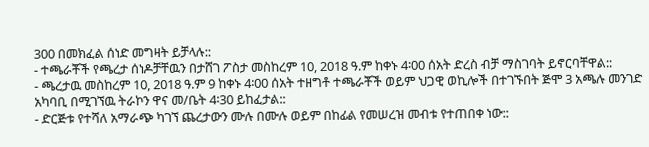300 በመክፈል ሰነድ መግዛት ይቻላሉ::
- ተጫራቾች የጫረታ ሰነዶቻቸዉን በታሸገ ፖስታ መስከረም 10, 2018 ዓ.ም ከቀኑ 4፡00 ሰአት ድረስ ብቻ ማስገባት ይኖርባቸዋል::
- ጫረታዉ መስከረም 10, 2018 ዓ.ም 9 ከቀኑ 4፡00 ሰአት ተዘግቶ ተጫራቾች ወይም ህጋዊ ወኪሎች በተገኙበት ጅሞ 3 አጫሉ መንገድ አካባቢ በሚገኘዉ ትራኮን ዋና መ/ቤት 4፡30 ይከፈታል::
- ድርጅቱ የተሻለ አማራጭ ካገኘ ጨረታውን ሙሉ በሙሉ ወይም በከፊል የመሠረዝ መብቱ የተጠበቀ ነው::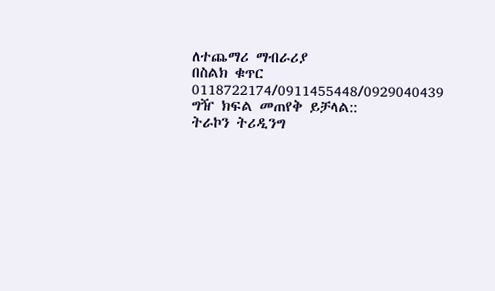ለተጨማሪ ማብራሪያ
በስልክ ቁጥር 0118722174/0911455448/0929040439 ግዥ ክፍል መጠየቅ ይቻላል::
ትራኮን ትሪዲንግ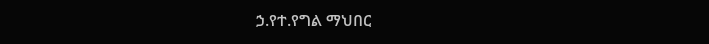ኃ.የተ.የግል ማህበር